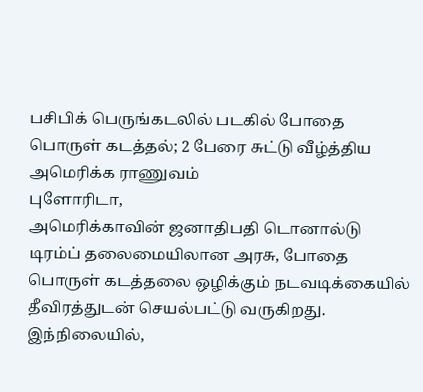பசிபிக் பெருங்கடலில் படகில் போதை பொருள் கடத்தல்; 2 பேரை சுட்டு வீழ்த்திய அமெரிக்க ராணுவம்
புளோரிடா,
அமெரிக்காவின் ஜனாதிபதி டொனால்டு டிரம்ப் தலைமையிலான அரசு, போதை பொருள் கடத்தலை ஒழிக்கும் நடவடிக்கையில் தீவிரத்துடன் செயல்பட்டு வருகிறது.
இந்நிலையில்,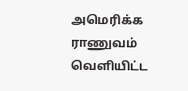அமெரிக்க ராணுவம் வெளியிட்ட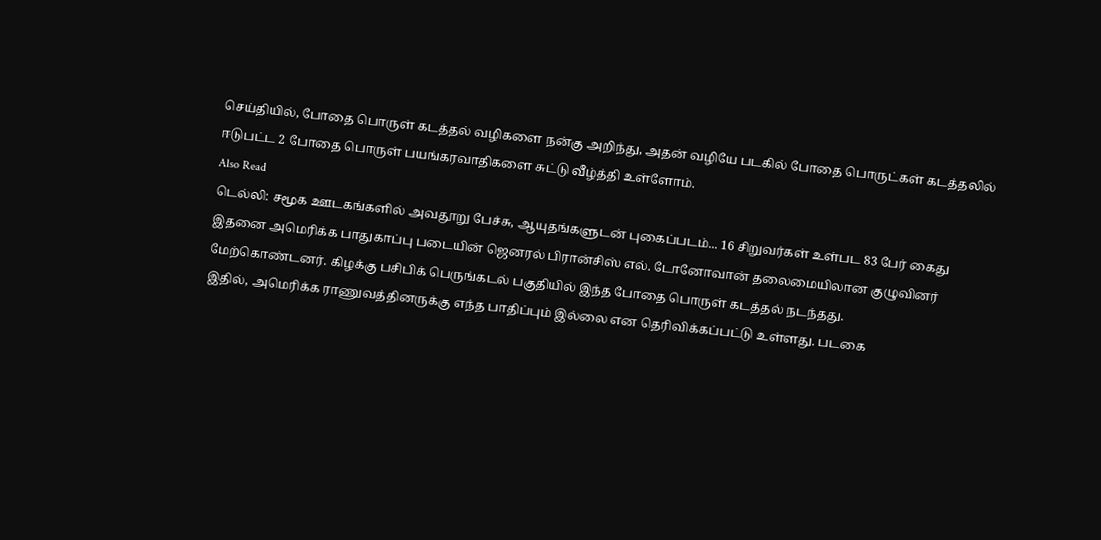செய்தியில், போதை பொருள் கடத்தல் வழிகளை நன்கு அறிந்து, அதன் வழியே படகில் போதை பொருட்கள் கடத்தலில் ஈடுபட்ட 2 போதை பொருள் பயங்கரவாதிகளை சுட்டு வீழ்த்தி உள்ளோம்.
Also Read
டெல்லி: சமூக ஊடகங்களில் அவதூறு பேச்சு, ஆயுதங்களுடன் புகைப்படம்... 16 சிறுவர்கள் உள்பட 83 பேர் கைது
இதனை அமெரிக்க பாதுகாப்பு படையின் ஜெனரல் பிரான்சிஸ் எல். டோனோவான் தலைமையிலான குழுவினர் மேற்கொண்டனர். கிழக்கு பசிபிக் பெருங்கடல் பகுதியில் இந்த போதை பொருள் கடத்தல் நடந்தது.
இதில், அமெரிக்க ராணுவத்தினருக்கு எந்த பாதிப்பும் இல்லை என தெரிவிக்கப்பட்டு உள்ளது. படகை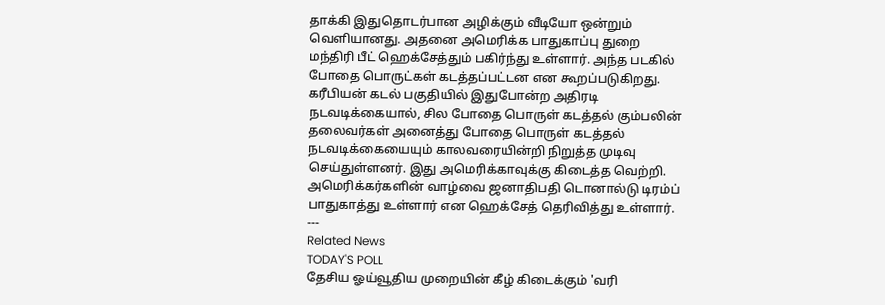தாக்கி இதுதொடர்பான அழிக்கும் வீடியோ ஒன்றும் வெளியானது. அதனை அமெரிக்க பாதுகாப்பு துறை மந்திரி பீட் ஹெக்சேத்தும் பகிர்ந்து உள்ளார். அந்த படகில் போதை பொருட்கள் கடத்தப்பட்டன என கூறப்படுகிறது.
கரீபியன் கடல் பகுதியில் இதுபோன்ற அதிரடி நடவடிக்கையால், சில போதை பொருள் கடத்தல் கும்பலின் தலைவர்கள் அனைத்து போதை பொருள் கடத்தல் நடவடிக்கையையும் காலவரையின்றி நிறுத்த முடிவு செய்துள்ளனர். இது அமெரிக்காவுக்கு கிடைத்த வெற்றி. அமெரிக்கர்களின் வாழ்வை ஜனாதிபதி டொனால்டு டிரம்ப் பாதுகாத்து உள்ளார் என ஹெக்சேத் தெரிவித்து உள்ளார்.
---
Related News
TODAY'S POLL
தேசிய ஓய்வூதிய முறையின் கீழ் கிடைக்கும் 'வரி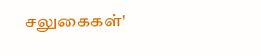சலுகைகள்'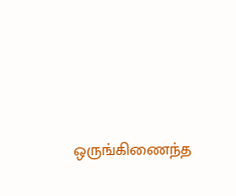ஒருங்கிணைந்த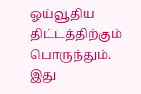ஓய்வூதிய திட்டத்திற்கும் பொருந்தும். இது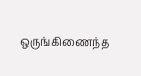ஒருங்கிணைந்த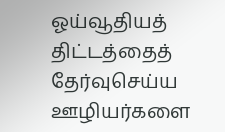ஓய்வூதியத் திட்டத்தைத் தேர்வுசெய்ய ஊழியர்களை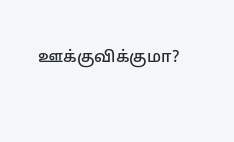ஊக்குவிக்குமா?